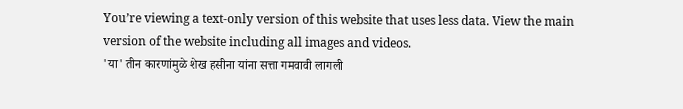You’re viewing a text-only version of this website that uses less data. View the main version of the website including all images and videos.
'या' तीन कारणांमुळे शेख हसीना यांना सत्ता गमवावी लागली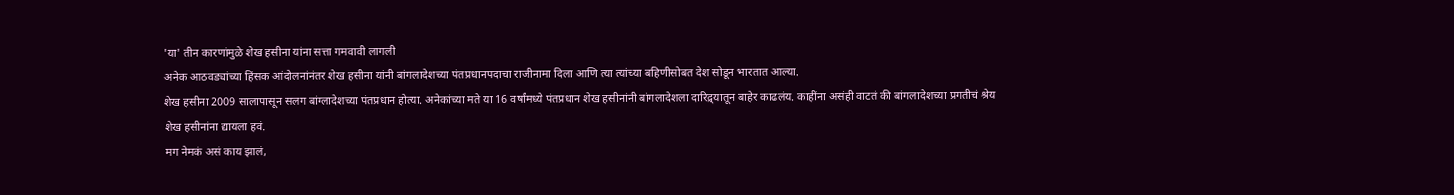'या' तीन कारणांमुळे शेख हसीना यांना सत्ता गमवावी लागली
अनेक आठवड्यांच्या हिंसक आंदोलनांनंतर शेख हसीना यांनी बांगलादेशच्या पंतप्रधानपदाचा राजीनामा दिला आणि त्या त्यांच्या बहिणीसोबत देश सोडून भारतात आल्या.
शेख हसीना 2009 सालापासून सलग बांग्लादेशच्या पंतप्रधान होत्या. अनेकांच्या मते या 16 वर्षांमध्ये पंतप्रधान शेख हसीनांनी बांगलादेशला दारिद्र्यातून बाहेर काढलंय. काहींना असंही वाटतं की बांगलादेशच्या प्रगतीचं श्रेय शेख हसीनांना द्यायला हवं.
मग नेमकं असं काय झालं,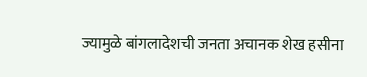ज्यामुळे बांगलादेशची जनता अचानक शेख हसीना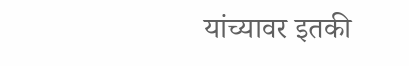यांच्यावर इतकी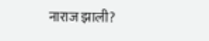नाराज झाली?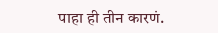पाहा ही तीन कारणं.